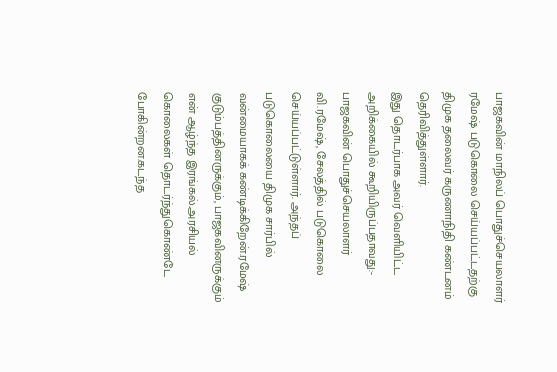பாஜகவின் மாநிலப் பொதுச்செயலாளர் ரமேஷ் படுகொலை செய்யப்பட்டதற்கு திமுக தலைவர் கருணாநிதி கண்டனம் தெரிவித்துள்ளார்.
இது தொடர்பாக அவர் வெளியிட்ட அறிக்கையில் கூறியிருப்பதாவது:-
பாஜகவின் பொதுச்செயலாளர் வி.ரமேஷ், சேலத்தில் படுகொலை செய்யப்பட்டுள்ளார். அந்தப் படுகொலையை திமுக சார்பில் வன்மையாகக் கண்டிக்கிறேன்.ரமேஷ் குடும்பத்தினருக்கும், பாஜகவினருக்கும் என் ஆழ்ந்த இரங்கல்.அரசியல் கொலைகள் தொடர்ந்துகொண்டே போகின்றன.கடந்த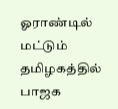ஓராண்டில் மட்டும் தமிழகத்தில் பாஜக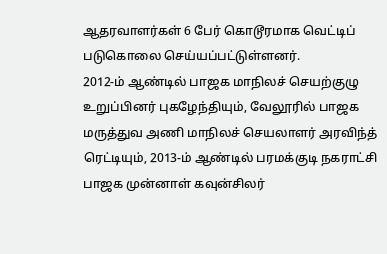ஆதரவாளர்கள் 6 பேர் கொடூரமாக வெட்டிப் படுகொலை செய்யப்பட்டுள்ளனர்.
2012-ம் ஆண்டில் பாஜக மாநிலச் செயற்குழு உறுப்பினர் புகழேந்தியும், வேலூரில் பாஜக மருத்துவ அணி மாநிலச் செயலாளர் அரவிந்த் ரெட்டியும், 2013-ம் ஆண்டில் பரமக்குடி நகராட்சி பாஜக முன்னாள் கவுன்சிலர்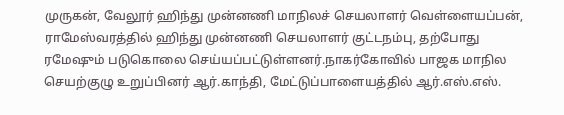முருகன், வேலூர் ஹிந்து முன்னணி மாநிலச் செயலாளர் வெள்ளையப்பன், ராமேஸ்வரத்தில் ஹிந்து முன்னணி செயலாளர் குட்டநம்பு, தற்போது ரமேஷும் படுகொலை செய்யப்பட்டுள்ளனர்.நாகர்கோவில் பாஜக மாநில செயற்குழு உறுப்பினர் ஆர்.காந்தி, மேட்டுப்பாளையத்தில் ஆர்.எஸ்.எஸ்.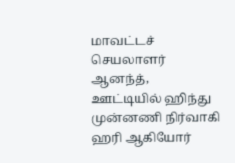மாவட்டச் செயலாளர் ஆனந்த், ஊட்டியில் ஹிந்து முன்னணி நிர்வாகி ஹரி ஆகியோர்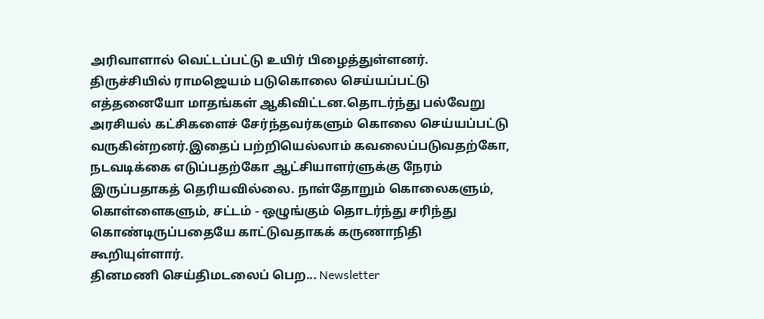அரிவாளால் வெட்டப்பட்டு உயிர் பிழைத்துள்ளனர்.
திருச்சியில் ராமஜெயம் படுகொலை செய்யப்பட்டு எத்தனையோ மாதங்கள் ஆகிவிட்டன.தொடர்ந்து பல்வேறு அரசியல் கட்சிகளைச் சேர்ந்தவர்களும் கொலை செய்யப்பட்டு வருகின்றனர்.இதைப் பற்றியெல்லாம் கவலைப்படுவதற்கோ, நடவடிக்கை எடுப்பதற்கோ ஆட்சியாளர்ளுக்கு நேரம் இருப்பதாகத் தெரியவில்லை. நாள்தோறும் கொலைகளும், கொள்ளைகளும், சட்டம் - ஒழுங்கும் தொடர்ந்து சரிந்து கொண்டிருப்பதையே காட்டுவதாகக் கருணாநிதி கூறியுள்ளார்.
தினமணி செய்திமடலைப் பெற... Newsletter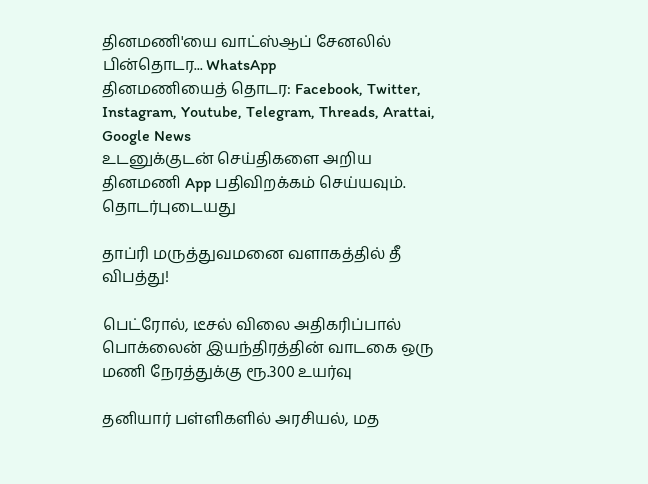தினமணி'யை வாட்ஸ்ஆப் சேனலில் பின்தொடர... WhatsApp
தினமணியைத் தொடர: Facebook, Twitter, Instagram, Youtube, Telegram, Threads, Arattai, Google News
உடனுக்குடன் செய்திகளை அறிய தினமணி App பதிவிறக்கம் செய்யவும்.
தொடர்புடையது

தாப்ரி மருத்துவமனை வளாகத்தில் தீ விபத்து!

பெட்ரோல், டீசல் விலை அதிகரிப்பால் பொக்லைன் இயந்திரத்தின் வாடகை ஒரு மணி நேரத்துக்கு ரூ.300 உயர்வு

தனியார் பள்ளிகளில் அரசியல், மத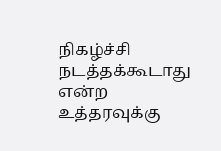நிகழ்ச்சி நடத்தக்கூடாது என்ற உத்தரவுக்கு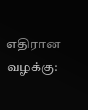எதிரான வழக்கு: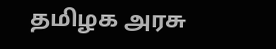தமிழக அரசு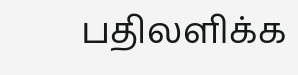பதிலளிக்க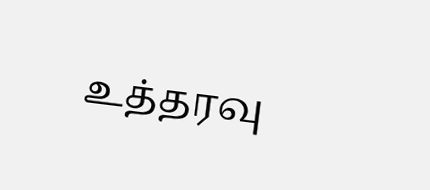உத்தரவு